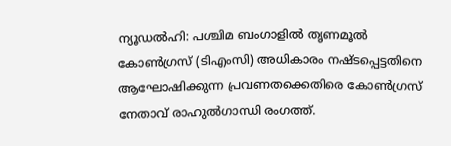ന്യൂഡൽഹി: പശ്ചിമ ബംഗാളിൽ തൃണമൂൽ കോൺഗ്രസ് (ടിഎംസി) അധികാരം നഷ്ടപ്പെട്ടതിനെ ആഘോഷിക്കുന്ന പ്രവണതക്കെതിരെ കോൺഗ്രസ് നേതാവ് രാഹുൽഗാന്ധി രംഗത്ത്.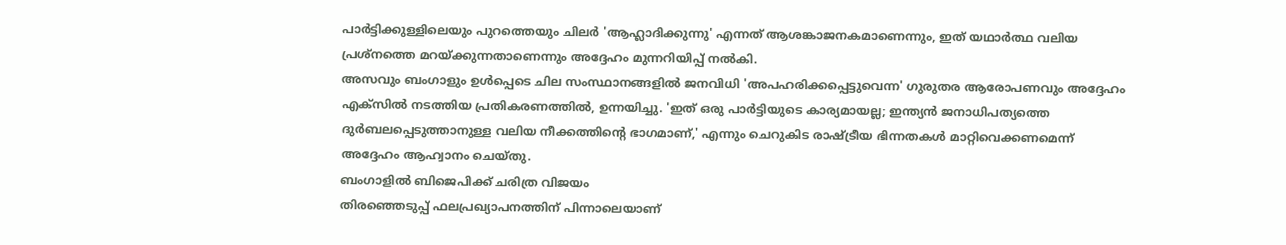പാർട്ടിക്കുള്ളിലെയും പുറത്തെയും ചിലർ 'ആഹ്ലാദിക്കുന്നു' എന്നത് ആശങ്കാജനകമാണെന്നും, ഇത് യഥാർത്ഥ വലിയ പ്രശ്നത്തെ മറയ്ക്കുന്നതാണെന്നും അദ്ദേഹം മുന്നറിയിപ്പ് നൽകി.
അസവും ബംഗാളും ഉൾപ്പെടെ ചില സംസ്ഥാനങ്ങളിൽ ജനവിധി 'അപഹരിക്കപ്പെട്ടുവെന്ന' ഗുരുതര ആരോപണവും അദ്ദേഹം എക്സിൽ നടത്തിയ പ്രതികരണത്തിൽ, ഉന്നയിച്ചു. 'ഇത് ഒരു പാർട്ടിയുടെ കാര്യമായല്ല; ഇന്ത്യൻ ജനാധിപത്യത്തെ ദുർബലപ്പെടുത്താനുള്ള വലിയ നീക്കത്തിന്റെ ഭാഗമാണ്,' എന്നും ചെറുകിട രാഷ്ട്രീയ ഭിന്നതകൾ മാറ്റിവെക്കണമെന്ന് അദ്ദേഹം ആഹ്വാനം ചെയ്തു.
ബംഗാളിൽ ബിജെപിക്ക് ചരിത്ര വിജയം
തിരഞ്ഞെടുപ്പ് ഫലപ്രഖ്യാപനത്തിന് പിന്നാലെയാണ്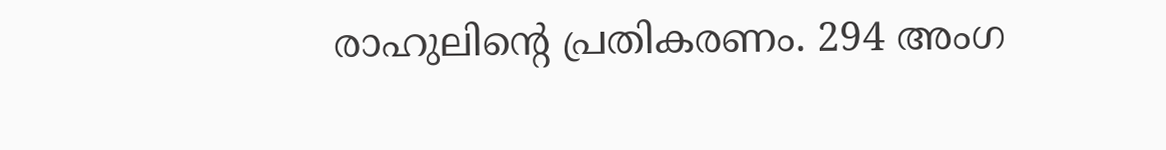രാഹുലിന്റെ പ്രതികരണം. 294 അംഗ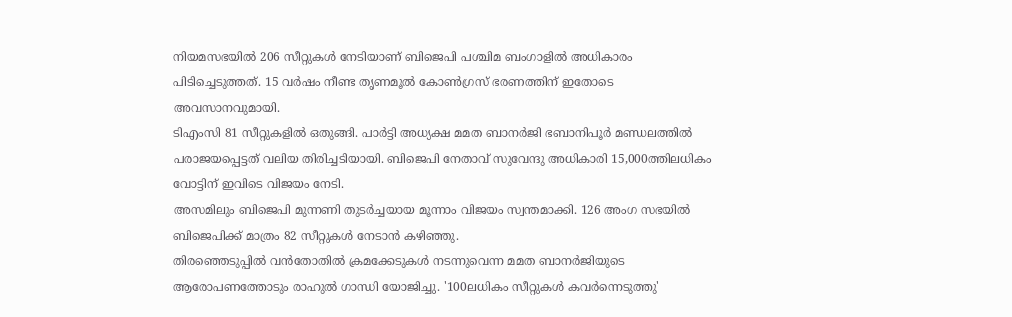നിയമസഭയിൽ 206 സീറ്റുകൾ നേടിയാണ് ബിജെപി പശ്ചിമ ബംഗാളിൽ അധികാരം പിടിച്ചെടുത്തത്. 15 വർഷം നീണ്ട തൃണമൂൽ കോൺഗ്രസ് ഭരണത്തിന് ഇതോടെ അവസാനവുമായി.
ടിഎംസി 81 സീറ്റുകളിൽ ഒതുങ്ങി. പാർട്ടി അധ്യക്ഷ മമത ബാനർജി ഭബാനിപൂർ മണ്ഡലത്തിൽ പരാജയപ്പെട്ടത് വലിയ തിരിച്ചടിയായി. ബിജെപി നേതാവ് സുവേന്ദു അധികാരി 15,000ത്തിലധികം വോട്ടിന് ഇവിടെ വിജയം നേടി.
അസമിലും ബിജെപി മുന്നണി തുടർച്ചയായ മൂന്നാം വിജയം സ്വന്തമാക്കി. 126 അംഗ സഭയിൽ ബിജെപിക്ക് മാത്രം 82 സീറ്റുകൾ നേടാൻ കഴിഞ്ഞു.
തിരഞ്ഞെടുപ്പിൽ വൻതോതിൽ ക്രമക്കേടുകൾ നടന്നുവെന്ന മമത ബാനർജിയുടെ ആരോപണത്തോടും രാഹുൽ ഗാന്ധി യോജിച്ചു. '100ലധികം സീറ്റുകൾ കവർന്നെടുത്തു'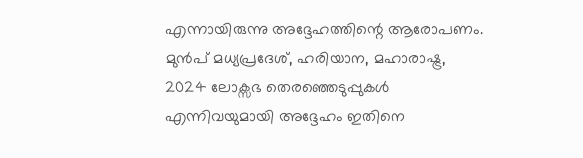എന്നായിരുന്നു അദ്ദേഹത്തിന്റെ ആരോപണം. മുൻപ് മധ്യപ്രദേശ്, ഹരിയാന, മഹാരാഷ്ട്ര, 2024 ലോക്സഭ തെരഞ്ഞെടുപ്പുകൾ എന്നിവയുമായി അദ്ദേഹം ഇതിനെ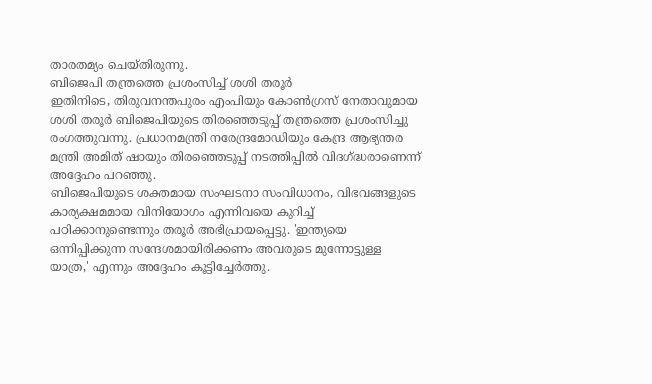താരതമ്യം ചെയ്തിരുന്നു.
ബിജെപി തന്ത്രത്തെ പ്രശംസിച്ച് ശശി തരൂർ
ഇതിനിടെ, തിരുവനന്തപുരം എംപിയും കോൺഗ്രസ് നേതാവുമായ ശശി തരൂർ ബിജെപിയുടെ തിരഞ്ഞെടുപ്പ് തന്ത്രത്തെ പ്രശംസിച്ചു രംഗത്തുവന്നു. പ്രധാനമന്ത്രി നരേന്ദ്രമോഡിയും കേന്ദ്ര ആഭ്യന്തര മന്ത്രി അമിത് ഷായും തിരഞ്ഞെടുപ്പ് നടത്തിപ്പിൽ വിദഗ്ദ്ധരാണെന്ന് അദ്ദേഹം പറഞ്ഞു.
ബിജെപിയുടെ ശക്തമായ സംഘടനാ സംവിധാനം, വിഭവങ്ങളുടെ കാര്യക്ഷമമായ വിനിയോഗം എന്നിവയെ കുറിച്ച് പഠിക്കാനുണ്ടെന്നും തരൂർ അഭിപ്രായപ്പെട്ടു. 'ഇന്ത്യയെ ഒന്നിപ്പിക്കുന്ന സന്ദേശമായിരിക്കണം അവരുടെ മുന്നോട്ടുള്ള യാത്ര,' എന്നും അദ്ദേഹം കൂട്ടിച്ചേർത്തു.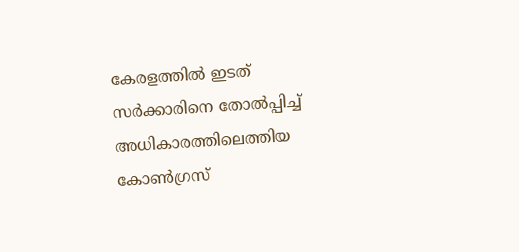കേരളത്തിൽ ഇടത് സർക്കാരിനെ തോൽപ്പിച്ച് അധികാരത്തിലെത്തിയ കോൺഗ്രസ്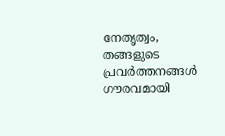നേതൃത്വം, തങ്ങളുടെ പ്രവർത്തനങ്ങൾ ഗൗരവമായി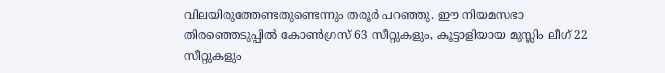വിലയിരുത്തേണ്ടതുണ്ടെന്നും തരൂർ പറഞ്ഞു. ഈ നിയമസഭാ തിരഞ്ഞെടുപ്പിൽ കോൺഗ്രസ് 63 സീറ്റുകളും, കൂട്ടാളിയായ മുസ്ലിം ലീഗ് 22 സീറ്റുകളും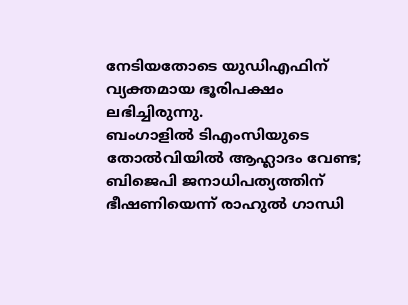നേടിയതോടെ യുഡിഎഫിന് വ്യക്തമായ ഭൂരിപക്ഷം ലഭിച്ചിരുന്നു.
ബംഗാളിൽ ടിഎംസിയുടെ തോൽവിയിൽ ആഹ്ലാദം വേണ്ട; ബിജെപി ജനാധിപത്യത്തിന് ഭീഷണിയെന്ന് രാഹുൽ ഗാന്ധി